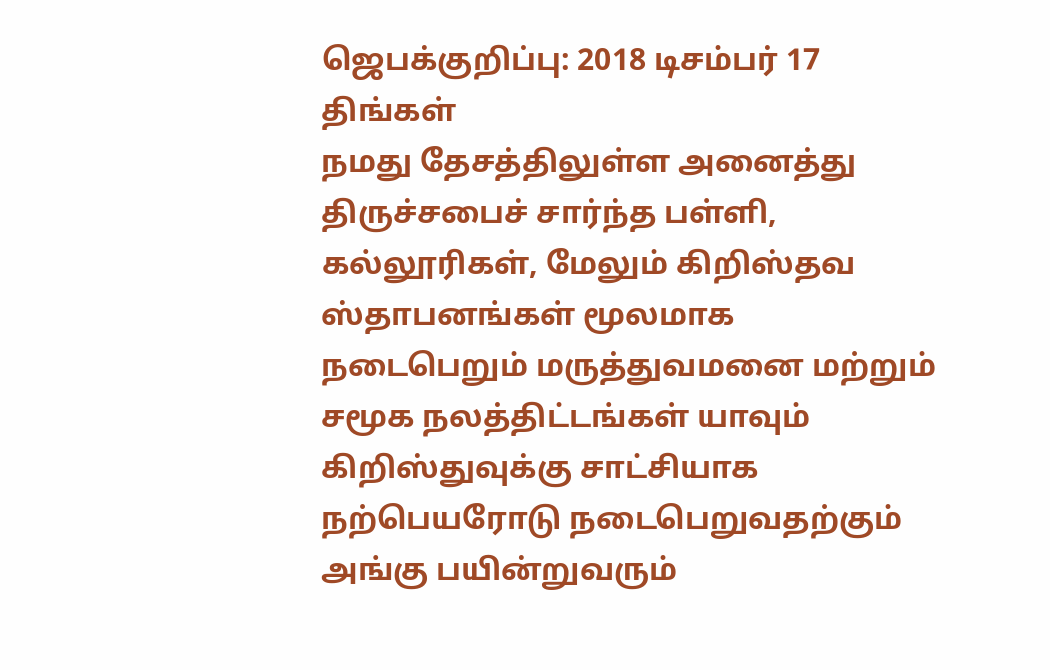ஜெபக்குறிப்பு: 2018 டிசம்பர் 17 திங்கள்
நமது தேசத்திலுள்ள அனைத்து திருச்சபைச் சார்ந்த பள்ளி, கல்லூரிகள், மேலும் கிறிஸ்தவ ஸ்தாபனங்கள் மூலமாக நடைபெறும் மருத்துவமனை மற்றும் சமூக நலத்திட்டங்கள் யாவும் கிறிஸ்துவுக்கு சாட்சியாக நற்பெயரோடு நடைபெறுவதற்கும் அங்கு பயின்றுவரும்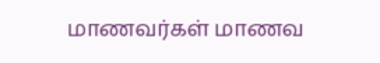மாணவர்கள் மாணவ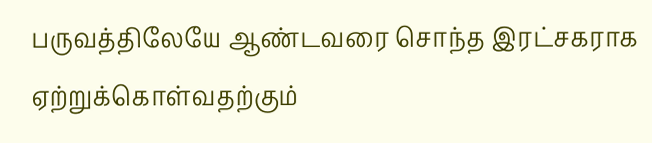பருவத்திலேயே ஆண்டவரை சொந்த இரட்சகராக ஏற்றுக்கொள்வதற்கும்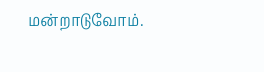மன்றாடுவோம்.